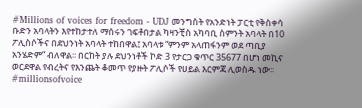#Millions of voices for freedom - UDJ መንግስት የአንድነት ፓርቲ የቅስቀሳ ቡድን አባላትን እየተከታተለ ማሰሩን ገፍቶበታል ካዛንቺስ አካባቢ ስምንት አባላት በ10 ፖሊስሶችና በደህንነት አባላት ተከበዋል፤ አባላቱ “ምንም አላጠፋንም ወደ ጣቢያ አንሄድም” ብለዋል፡፡ በርከት ያሉ ደህንነቶች ኮድ 3 የታርጋ ቁጥር 35677 በሆነ መኪና ወርደዋል የብረትና የእንጨት ቆመጥ የያዙት ፖሊሶች የሀይል እርምጃ ሊወስዱ ነው፡፡ #millionsofvoice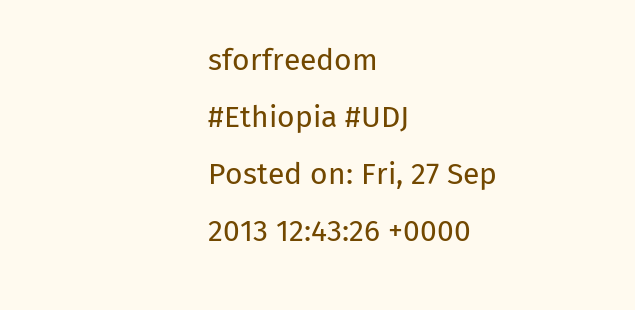sforfreedom #Ethiopia #UDJ
Posted on: Fri, 27 Sep 2013 12:43:26 +0000